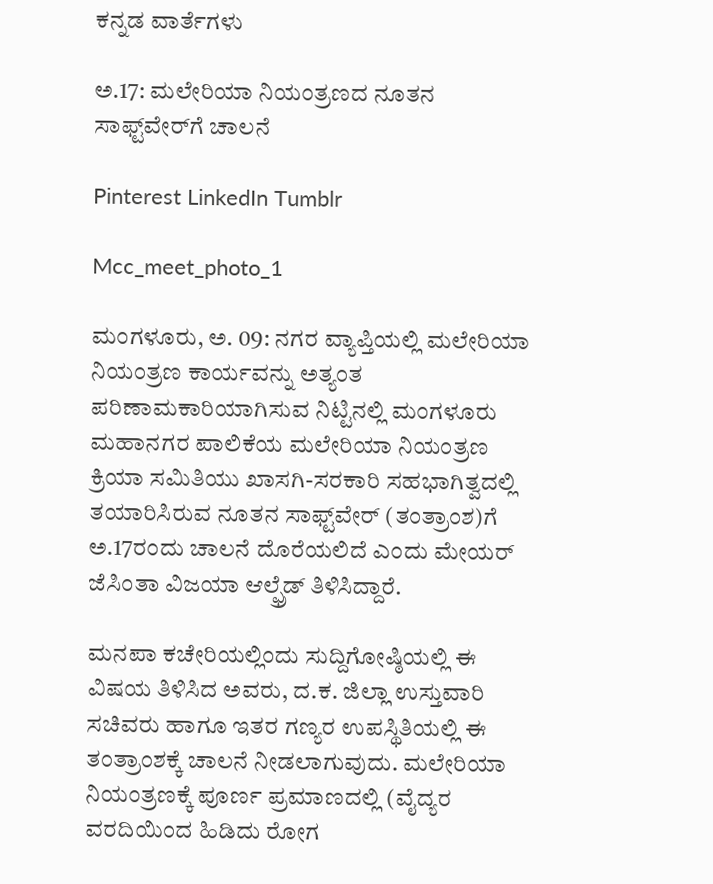ಕನ್ನಡ ವಾರ್ತೆಗಳು

ಅ.17: ಮಲೇರಿಯಾ ನಿಯಂತ್ರಣದ ನೂತನ ಸಾಫ್ಟ್‌ವೇರ್‌ಗೆ ಚಾಲನೆ

Pinterest LinkedIn Tumblr

Mcc_meet_photo_1

ಮಂಗಳೂರು, ಅ. 09: ನಗರ ವ್ಯಾಪ್ತಿಯಲ್ಲಿ ಮಲೇರಿಯಾ ನಿಯಂತ್ರಣ ಕಾರ್ಯವನ್ನು ಅತ್ಯಂತ ಪರಿಣಾಮಕಾರಿಯಾಗಿಸುವ ನಿಟ್ಟಿನಲ್ಲಿ ಮಂಗಳೂರು ಮಹಾನಗರ ಪಾಲಿಕೆಯ ಮಲೇರಿಯಾ ನಿಯಂತ್ರಣ ಕ್ರಿಯಾ ಸಮಿತಿಯು ಖಾಸಗಿ-ಸರಕಾರಿ ಸಹಭಾಗಿತ್ವದಲ್ಲಿ ತಯಾರಿಸಿರುವ ನೂತನ ಸಾಫ್ಟ್‌ವೇರ್ (ತಂತ್ರಾಂಶ)ಗೆ ಅ.17ರಂದು ಚಾಲನೆ ದೊರೆಯಲಿದೆ ಎಂದು ಮೇಯರ್ ಜೆಸಿಂತಾ ವಿಜಯಾ ಆಲ್ಫ್ರೆಡ್ ತಿಳಿಸಿದ್ದಾರೆ.

ಮನಪಾ ಕಚೇರಿಯಲ್ಲಿಂದು ಸುದ್ದಿಗೋಷ್ಠಿಯಲ್ಲಿ ಈ ವಿಷಯ ತಿಳಿಸಿದ ಅವರು, ದ.ಕ. ಜಿಲ್ಲಾ ಉಸ್ತುವಾರಿ ಸಚಿವರು ಹಾಗೂ ಇತರ ಗಣ್ಯರ ಉಪಸ್ಥಿತಿಯಲ್ಲಿ ಈ ತಂತ್ರಾಂಶಕ್ಕೆ ಚಾಲನೆ ನೀಡಲಾಗುವುದು. ಮಲೇರಿಯಾ ನಿಯಂತ್ರಣಕ್ಕೆ ಪೂರ್ಣ ಪ್ರಮಾಣದಲ್ಲಿ (ವೈದ್ಯರ ವರದಿಯಿಂದ ಹಿಡಿದು ರೋಗ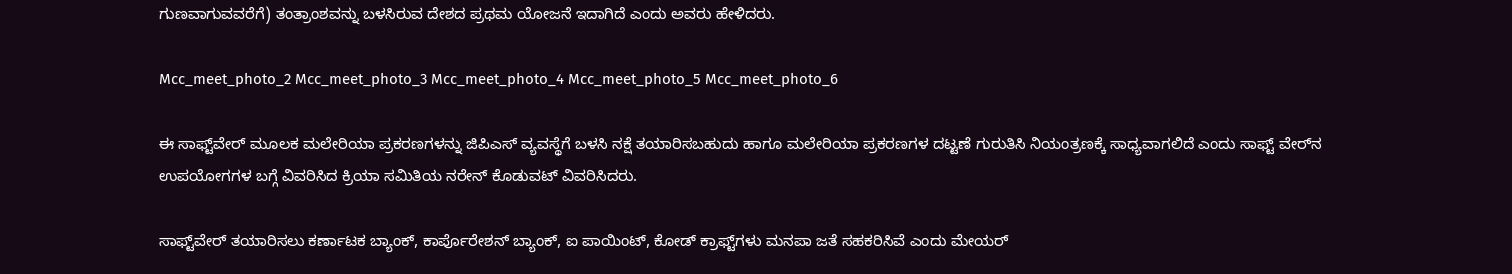ಗುಣವಾಗುವವರೆಗೆ) ತಂತ್ರಾಂಶವನ್ನು ಬಳಸಿರುವ ದೇಶದ ಪ್ರಥಮ ಯೋಜನೆ ಇದಾಗಿದೆ ಎಂದು ಅವರು ಹೇಳಿದರು.

Mcc_meet_photo_2 Mcc_meet_photo_3 Mcc_meet_photo_4 Mcc_meet_photo_5 Mcc_meet_photo_6

ಈ ಸಾಫ್ಟ್‌ವೇರ್ ಮೂಲಕ ಮಲೇರಿಯಾ ಪ್ರಕರಣಗಳನ್ನು ಜಿಪಿಎಸ್ ವ್ಯವಸ್ಥೆಗೆ ಬಳಸಿ ನಕ್ಷೆ ತಯಾರಿಸಬಹುದು ಹಾಗೂ ಮಲೇರಿಯಾ ಪ್ರಕರಣಗಳ ದಟ್ಟಣೆ ಗುರುತಿಸಿ ನಿಯಂತ್ರಣಕ್ಕೆ ಸಾಧ್ಯವಾಗಲಿದೆ ಎಂದು ಸಾಫ್ಟ್ ವೇರ್‌ನ ಉಪಯೋಗಗಳ ಬಗ್ಗೆ ವಿವರಿಸಿದ ಕ್ರಿಯಾ ಸಮಿತಿಯ ನರೇನ್ ಕೊಡುವಟ್ ವಿವರಿಸಿದರು.

ಸಾಫ್ಟ್‌ವೇರ್ ತಯಾರಿಸಲು ಕರ್ಣಾಟಕ ಬ್ಯಾಂಕ್, ಕಾರ್ಪೊರೇಶನ್ ಬ್ಯಾಂಕ್, ಐ ಪಾಯಿಂಟ್, ಕೋಡ್ ಕ್ರಾಫ್ಟ್‌ಗಳು ಮನಪಾ ಜತೆ ಸಹಕರಿಸಿವೆ ಎಂದು ಮೇಯರ್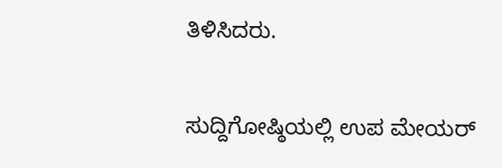ತಿಳಿಸಿದರು.

ಸುದ್ದಿಗೋಷ್ಠಿಯಲ್ಲಿ ಉಪ ಮೇಯರ್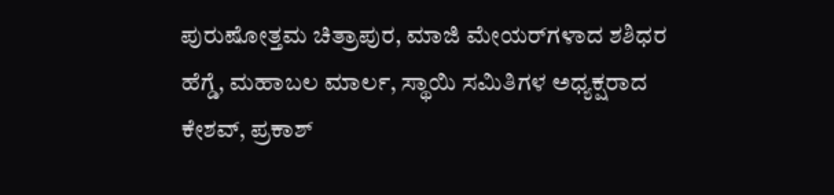ಪುರುಷೋತ್ತಮ ಚಿತ್ರಾಪುರ, ಮಾಜಿ ಮೇಯರ್‌ಗಳಾದ ಶಶಿಧರ ಹೆಗ್ಡೆ, ಮಹಾಬಲ ಮಾರ್ಲ, ಸ್ಥಾಯಿ ಸಮಿತಿಗಳ ಅಧ್ಯಕ್ಷರಾದ ಕೇಶವ್, ಪ್ರಕಾಶ್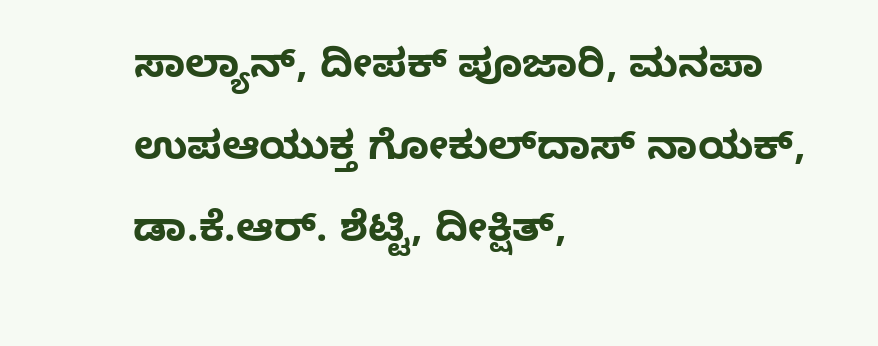ಸಾಲ್ಯಾನ್, ದೀಪಕ್ ಪೂಜಾರಿ, ಮನಪಾ ಉಪಆಯುಕ್ತ ಗೋಕುಲ್‌ದಾಸ್ ನಾಯಕ್, ಡಾ.ಕೆ.ಆರ್. ಶೆಟ್ಟಿ, ದೀಕ್ಷಿತ್,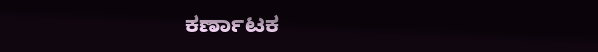ಕರ್ಣಾಟಕ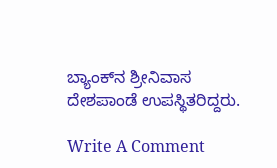ಬ್ಯಾಂಕ್‌ನ ಶ್ರೀನಿವಾಸ ದೇಶಪಾಂಡೆ ಉಪಸ್ಥಿತರಿದ್ದರು.

Write A Comment